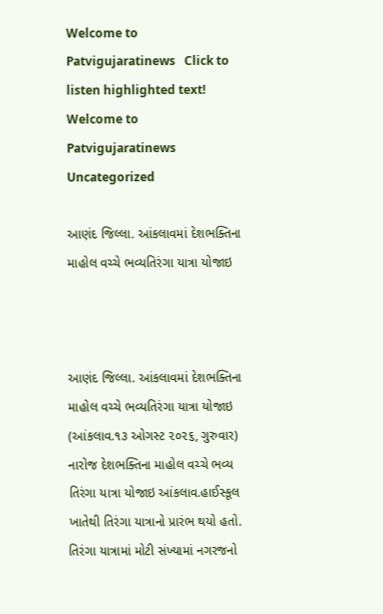Welcome to Patvigujaratinews   Click to listen highlighted text! Welcome to Patvigujaratinews
Uncategorized

આણંદ જિલ્લા. આંકલાવમાં દેશભક્તિના માહોલ વચ્ચે ભવ્યતિરંગા યાત્રા યોજાઇ



આણંદ જિલ્લા. આંકલાવમાં દેશભક્તિના માહોલ વચ્ચે ભવ્યતિરંગા યાત્રા યોજાઇ
(આંકલાવ.૧૩ ઓગસ્ટ ૨૦૨૬, ગુરુવાર) નારોજ દેશભક્તિના માહોલ વચ્ચે ભવ્ય તિરંગા યાત્રા યોજાઇ આંકલાવ.હાઈસ્કૂલ ખાતેથી તિરંગા યાત્રાનો પ્રારંભ થયો હતો. તિરંગા યાત્રામાં મોટી સંખ્યામાં નગરજનો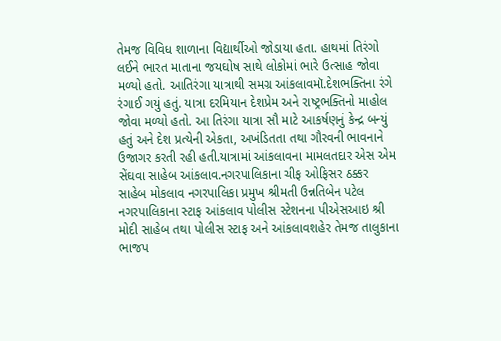તેમજ વિવિધ શાળાના વિદ્યાર્થીઓ જોડાયા હતા. હાથમાં તિરંગો લઈને ભારત માતાના જયઘોષ સાથે લોકોમાં ભારે ઉત્સાહ જોવા મળ્યો હતો. આતિરંગા યાત્રાથી સમગ્ર આંકલાવમૉ.દેશભક્તિના રંગે રંગાઈ ગયું હતું. યાત્રા દરમિયાન દેશપ્રેમ અને રાષ્ટ્રભક્તિનો માહોલ જોવા મળ્યો હતો. આ તિરંગા યાત્રા સૌ માટે આકર્ષણનું કેન્દ્ર બન્યું હતું અને દેશ પ્રત્યેની એકતા, અખંડિતતા તથા ગૌરવની ભાવનાને ઉજાગર કરતી રહી હતી.યાત્રામાં આંકલાવના મામલતદાર એસ એમ સેંઘવા સાહેબ આંકલાવ.નગરપાલિકાના ચીફ ઓફિસર ઠક્કર સાહેબ મોકલાવ નગરપાલિકા પ્રમુખ શ્રીમતી ઉન્નતિબેન પટેલ નગરપાલિકાના સ્ટાફ આંકલાવ પોલીસ સ્ટેશનના પીએસઆઇ શ્રી મોદી સાહેબ તથા પોલીસ સ્ટાફ અને આંકલાવશહેર તેમજ તાલુકાના ભાજપ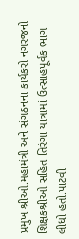પ્રમુખ શ્રીઓ.મહામંત્રી અને સંગઠનના કાર્યકરો નગરજનો શિક્ષકશ્રીઓ સહિત તિરંગા યાત્રામાં ઉત્સાહપૂર્વક ભાગ લીધો હતો.પાટવી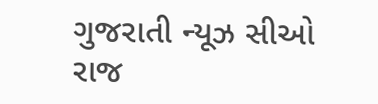ગુજરાતી ન્યૂઝ સીઓ રાજ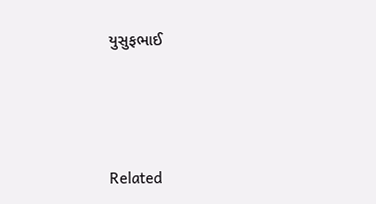યુસુફભાઈ





Related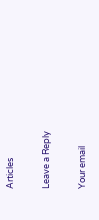Articles

Leave a Reply

Your email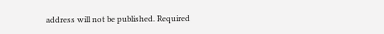address will not be published. Required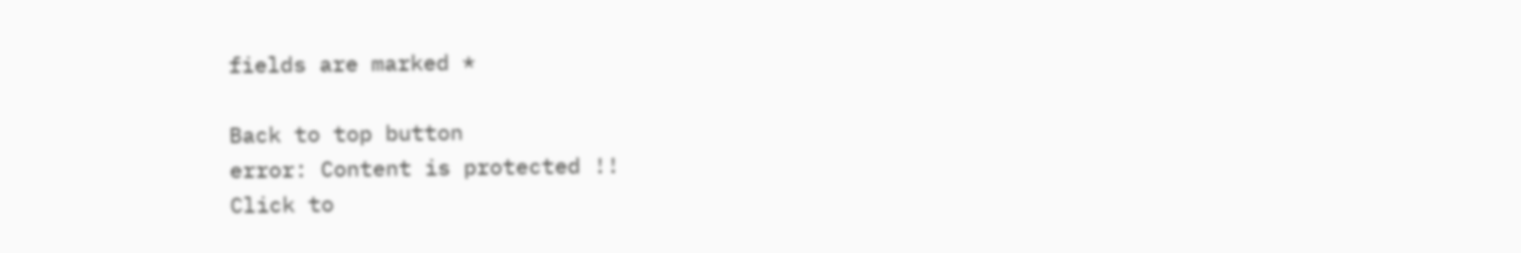fields are marked *

Back to top button
error: Content is protected !!
Click to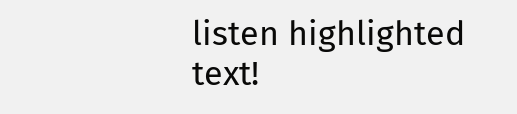listen highlighted text!